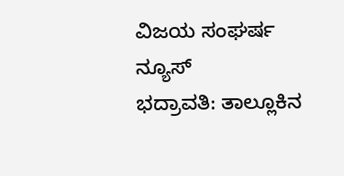ವಿಜಯ ಸಂಘರ್ಷ ನ್ಯೂಸ್
ಭದ್ರಾವತಿ: ತಾಲ್ಲೂಕಿನ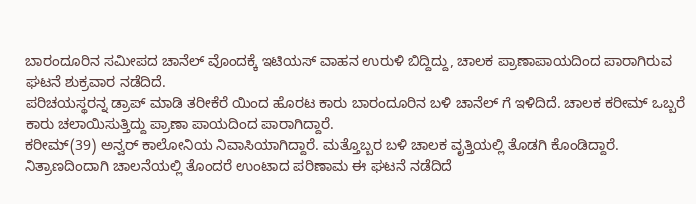ಬಾರಂದೂರಿನ ಸಮೀಪದ ಚಾನೆಲ್ ವೊಂದಕ್ಕೆ ಇಟಿಯಸ್ ವಾಹನ ಉರುಳಿ ಬಿದ್ದಿದ್ದು, ಚಾಲಕ ಪ್ರಾಣಾಪಾಯದಿಂದ ಪಾರಾಗಿರುವ ಘಟನೆ ಶುಕ್ರವಾರ ನಡೆದಿದೆ.
ಪರಿಚಯಸ್ಥರನ್ನ ಡ್ರಾಪ್ ಮಾಡಿ ತರೀಕೆರೆ ಯಿಂದ ಹೊರಟ ಕಾರು ಬಾರಂದೂರಿನ ಬಳಿ ಚಾನೆಲ್ ಗೆ ಇಳಿದಿದೆ. ಚಾಲಕ ಕರೀಮ್ ಒಬ್ಬರೆ ಕಾರು ಚಲಾಯಿಸುತ್ತಿದ್ದು ಪ್ರಾಣಾ ಪಾಯದಿಂದ ಪಾರಾಗಿದ್ದಾರೆ.
ಕರೀಮ್(39) ಅನ್ವರ್ ಕಾಲೋನಿಯ ನಿವಾಸಿಯಾಗಿದ್ದಾರೆ. ಮತ್ತೊಬ್ಬರ ಬಳಿ ಚಾಲಕ ವೃತ್ತಿಯಲ್ಲಿ ತೊಡಗಿ ಕೊಂಡಿದ್ದಾರೆ. ನಿತ್ರಾಣದಿಂದಾಗಿ ಚಾಲನೆಯಲ್ಲಿ ತೊಂದರೆ ಉಂಟಾದ ಪರಿಣಾಮ ಈ ಘಟನೆ ನಡೆದಿದೆ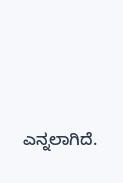ಎನ್ನಲಾಗಿದೆ.